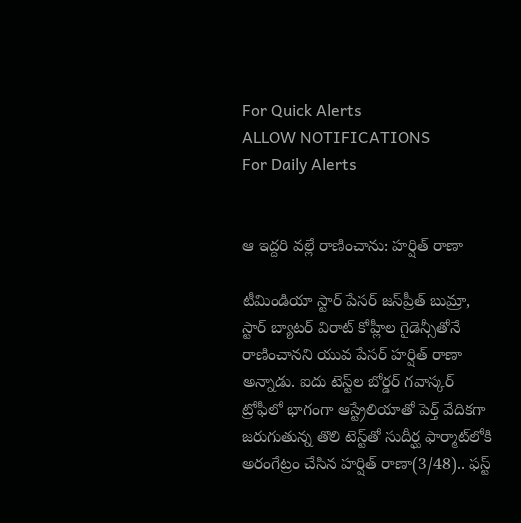For Quick Alerts
ALLOW NOTIFICATIONS
For Daily Alerts


ఆ ఇద్దరి వల్లే రాణించాను: హర్షిత్ రాణా

టీమిండియా స్టార్ పేసర్ జస్‌ప్రీత్ బుమ్రా, స్టార్ బ్యాటర్ విరాట్ కోహ్లీ‌ల గైడెన్సీతోనే రాణించానని యువ పేసర్ హర్షిత్ రాణా అన్నాడు. ఐదు టెస్ట్‌ల బోర్డర్ గవాస్కర్ ట్రోఫీలో భాగంగా ఆస్ట్రేలియాతో పెర్త్ వేదికగా జరుగుతున్న తొలి టెస్ట్‌తో సుదీర్ఘ ఫార్మాట్‌లోకి అరంగేట్రం చేసిన హర్షిత్ రాణా(3/48).. ఫస్ట్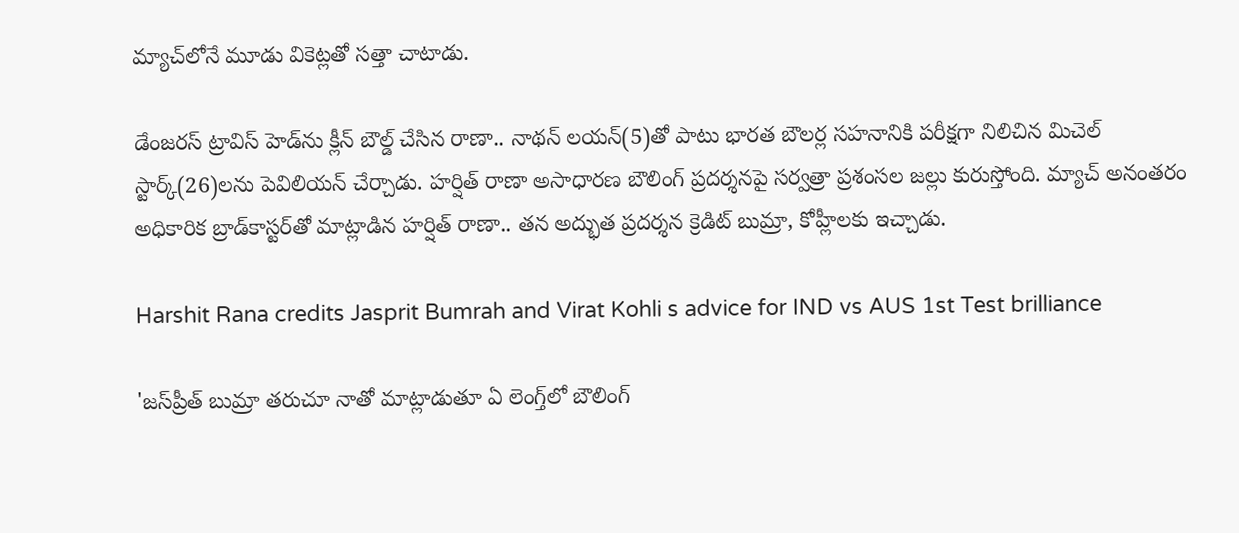మ్యాచ్‌లోనే మూడు వికెట్లతో సత్తా చాటాడు.

డేంజరస్ ట్రావిస్ హెడ్‌ను క్లీన్ బౌల్డ్ చేసిన రాణా.. నాథన్ లయన్(5)తో పాటు భారత బౌలర్ల సహనానికి పరీక్షగా నిలిచిన మిచెల్ స్టార్క్(26)లను పెవిలియన్ చేర్చాడు. హర్షిత్ రాణా అసాధారణ బౌలింగ్ ప్రదర్శనపై సర్వత్రా ప్రశంసల జల్లు కురుస్తోంది. మ్యాచ్ అనంతరం అధికారిక బ్రాడ్‌కాస్టర్‌తో మాట్లాడిన హర్షిత్ రాణా.. తన అద్భుత ప్రదర్శన క్రెడిట్ బుమ్రా, కోహ్లీలకు ఇచ్చాడు.

Harshit Rana credits Jasprit Bumrah and Virat Kohli s advice for IND vs AUS 1st Test brilliance

'జస్‌ప్రీత్ బుమ్రా తరుచూ నాతో మాట్లాడుతూ ఏ లెంగ్త్‌లో బౌలింగ్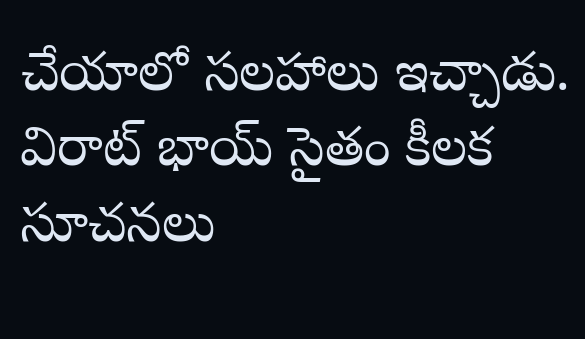చేయాలో సలహాలు ఇచ్చాడు. విరాట్ భాయ్ సైతం కీలక సూచనలు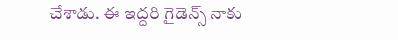చేశాడు. ఈ ఇద్దరి గైడెన్స్ నాకు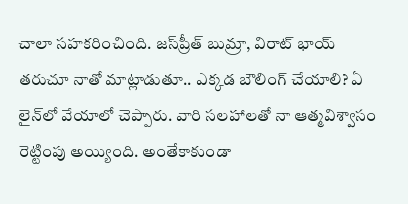చాలా సహకరించింది. జస్‌ప్రీత్ బుమ్రా, విరాట్ భాయ్ తరుచూ నాతో మాట్లాడుతూ.. ఎక్కడ బౌలింగ్ చేయాలి? ఏ లైన్‌లో వేయాలో చెప్పారు. వారి సలహాలతో నా ఆత్మవిశ్వాసం రెట్టింపు అయ్యింది. అంతేకాకుండా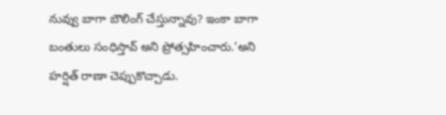నువ్వు బాగా బౌలింగ్ చేస్తున్నావు? ఇంకా బాగా బంతులు సంధిస్తావ్ అని ప్రోత్సహించారు.'అని హర్షిత్ రాణా చెప్పుకొచ్చాడు.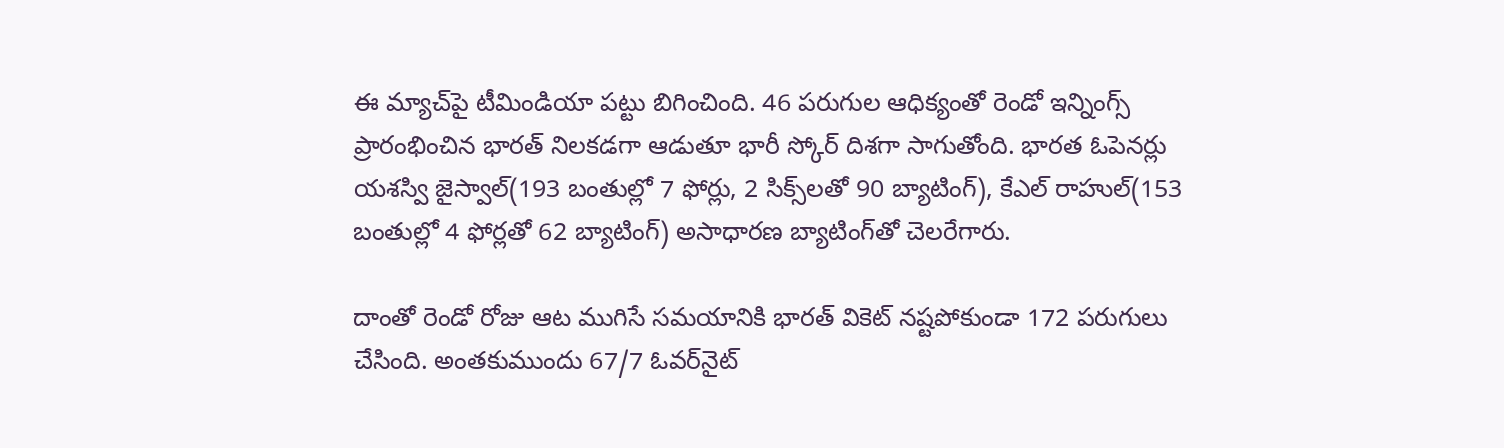ఈ మ్యాచ్‌పై టీమిండియా పట్టు బిగించింది. 46 పరుగుల ఆధిక్యంతో రెండో ఇన్నింగ్స్ ప్రారంభించిన భారత్ నిలకడగా ఆడుతూ భారీ స్కోర్ దిశగా సాగుతోంది. భారత ఓపెనర్లు యశస్వి జైస్వాల్(193 బంతుల్లో 7 ఫోర్లు, 2 సిక్స్‌లతో 90 బ్యాటింగ్), కేఎల్ రాహుల్(153 బంతుల్లో 4 ఫోర్లతో 62 బ్యాటింగ్) అసాధారణ బ్యాటింగ్‌తో చెలరేగారు.

దాంతో రెండో రోజు ఆట ముగిసే సమయానికి భారత్ వికెట్ నష్టపోకుండా 172 పరుగులు చేసింది. అంతకుముందు 67/7 ఓవర్‌నైట్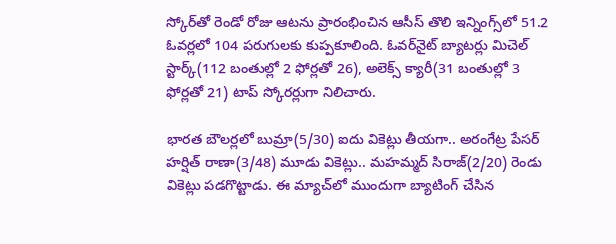స్కోర్‌తో రెండో రోజు ఆటను ప్రారంభించిన ఆసీస్ తొలి ఇన్నింగ్స్‌లో 51.2 ఓవర్లలో 104 పరుగులకు కుప్పకూలింది. ఓవర్‌నైట్ బ్యాటర్లు మిచెల్ స్టార్క్(112 బంతుల్లో 2 ఫోర్లతో 26), అలెక్స్ క్యారీ(31 బంతుల్లో 3 ఫోర్లతో 21) టాప్ స్కోరర్లుగా నిలిచారు.

భారత బౌలర్లలో బుమ్రా(5/30) ఐదు వికెట్లు తీయగా.. అరంగేట్ర పేసర్ హర్షిత్ రాణా(3/48) మూడు వికెట్లు.. మహమ్మద్ సిరాజ్(2/20) రెండు వికెట్లు పడగొట్టాడు. ఈ మ్యాచ్‌లో ముందుగా బ్యాటింగ్ చేసిన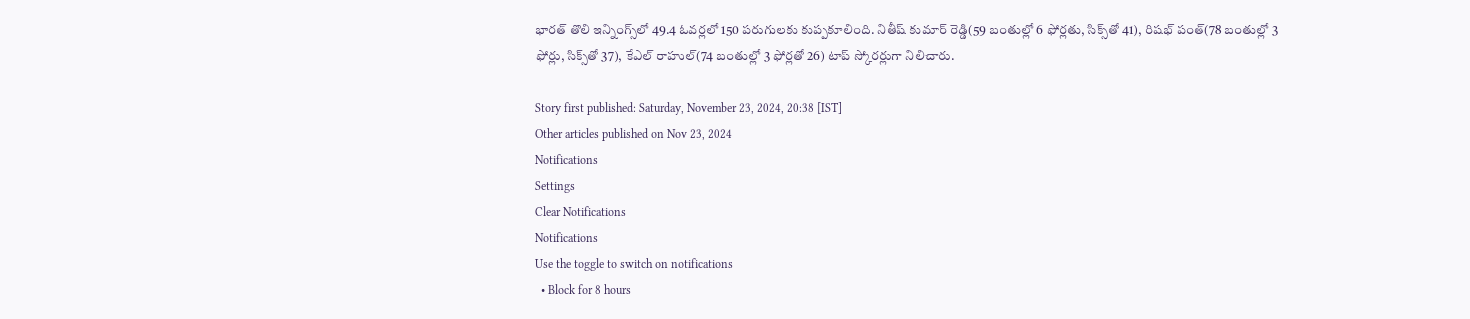భారత్ తొలి ఇన్నింగ్స్‌లో 49.4 ఓవర్లలో 150 పరుగులకు కుప్పకూలింది. నితీష్ కుమార్ రెడ్డి(59 బంతుల్లో 6 ఫోర్లతు, సిక్స్‌తో 41), రిషభ్ పంత్(78 బంతుల్లో 3 ఫోర్లు, సిక్స్‌తో 37), కేఎల్ రాహుల్(74 బంతుల్లో 3 ఫోర్లతో 26) టాప్ స్కోరర్లుగా నిలిచారు.

Story first published: Saturday, November 23, 2024, 20:38 [IST]
Other articles published on Nov 23, 2024
Notifications
Settings
Clear Notifications
Notifications
Use the toggle to switch on notifications
  • Block for 8 hours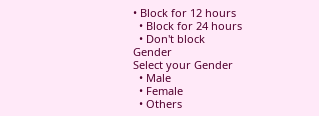• Block for 12 hours
  • Block for 24 hours
  • Don't block
Gender
Select your Gender
  • Male
  • Female
  • Others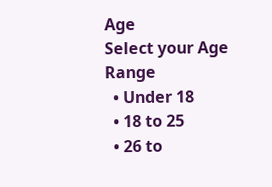Age
Select your Age Range
  • Under 18
  • 18 to 25
  • 26 to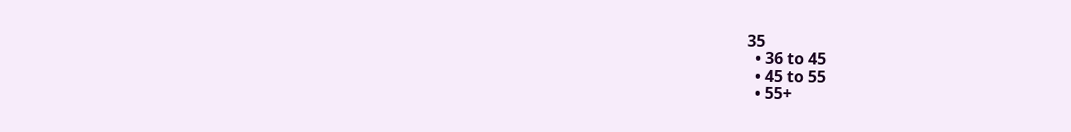35
  • 36 to 45
  • 45 to 55
  • 55+